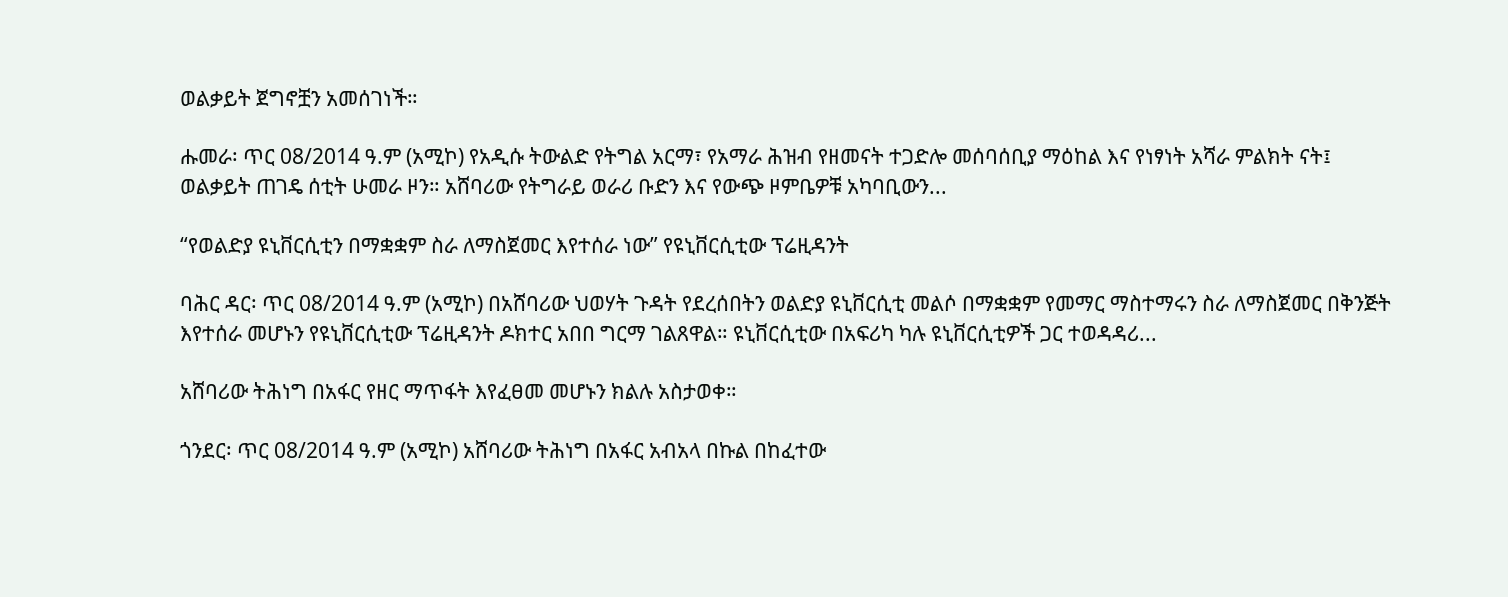ወልቃይት ጀግኖቿን አመሰገነች።

ሑመራ፡ ጥር 08/2014 ዓ.ም (አሚኮ) የአዲሱ ትውልድ የትግል አርማ፣ የአማራ ሕዝብ የዘመናት ተጋድሎ መሰባሰቢያ ማዕከል እና የነፃነት አሻራ ምልክት ናት፤ ወልቃይት ጠገዴ ሰቲት ሁመራ ዞን። አሸባሪው የትግራይ ወራሪ ቡድን እና የውጭ ዞምቤዎቹ አካባቢውን...

“የወልድያ ዩኒቨርሲቲን በማቋቋም ስራ ለማስጀመር እየተሰራ ነው” የዩኒቨርሲቲው ፕሬዚዳንት

ባሕር ዳር፡ ጥር 08/2014 ዓ.ም (አሚኮ) በአሸባሪው ህወሃት ጉዳት የደረሰበትን ወልድያ ዩኒቨርሲቲ መልሶ በማቋቋም የመማር ማስተማሩን ስራ ለማስጀመር በቅንጅት እየተሰራ መሆኑን የዩኒቨርሲቲው ፕሬዚዳንት ዶክተር አበበ ግርማ ገልጸዋል። ዩኒቨርሲቲው በአፍሪካ ካሉ ዩኒቨርሲቲዎች ጋር ተወዳዳሪ...

አሸባሪው ትሕነግ በአፋር የዘር ማጥፋት እየፈፀመ መሆኑን ክልሉ አስታወቀ።

ጎንደር፡ ጥር 08/2014 ዓ.ም (አሚኮ) አሸባሪው ትሕነግ በአፋር አብአላ በኩል በከፈተው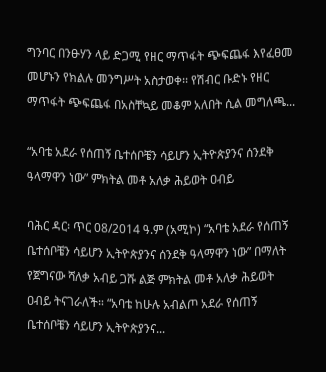ግንባር በንፁሃን ላይ ድጋሚ የዘር ማጥፋት ጭፍጨፋ እየፈፀመ መሆኑን የክልሉ መንግሥት አስታወቀ፡፡ የሽብር ቡድኑ የዘር ማጥፋት ጭፍጨፋ በአስቸኳይ መቆም አለበት ሲል መግለጫ...

“አባቴ አደራ የሰጠኝ ቤተሰቦቼን ሳይሆን ኢትዮጵያንና ሰንደቅ ዓላማዋን ነው” ምክትል መቶ አለቃ ሕይወት ዐብይ

ባሕር ዳር፡ ጥር 08/2014 ዓ.ም (አሚኮ) “አባቴ አደራ የሰጠኝ ቤተሰቦቼን ሳይሆን ኢትዮጵያንና ሰንደቅ ዓላማዋን ነው” በማለት የጀግናው ሻለቃ አብይ ጋሹ ልጅ ምክትል መቶ አለቃ ሕይወት ዐብይ ትናገራለች። “አባቴ ከሁሉ አብልጦ አደራ የሰጠኝ ቤተሰቦቼን ሳይሆን ኢትዮጵያንና...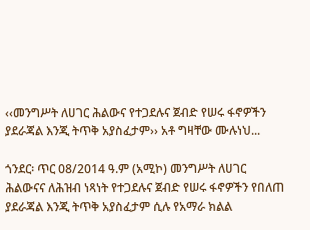‹‹መንግሥት ለሀገር ሕልውና የተጋደሉና ጀብድ የሠሩ ፋኖዎችን ያደራጃል እንጂ ትጥቅ አያስፈታም›› አቶ ግዛቸው ሙሉነህ...

ጎንደር፡ ጥር 08/2014 ዓ.ም (አሚኮ) መንግሥት ለሀገር ሕልውናና ለሕዝብ ነጻነት የተጋደሉና ጀብድ የሠሩ ፋኖዎችን የበለጠ ያደራጃል እንጂ ትጥቅ አያስፈታም ሲሉ የአማራ ክልል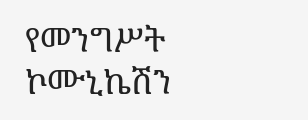የመንግሥት ኮሙኒኬሽን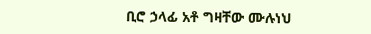ቢሮ ኃላፊ አቶ ግዛቸው ሙሉነህ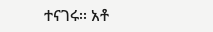ተናገሩ፡፡ አቶ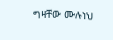ግዛቸው ሙሉነህ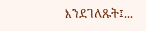እንደገለጹት፤...